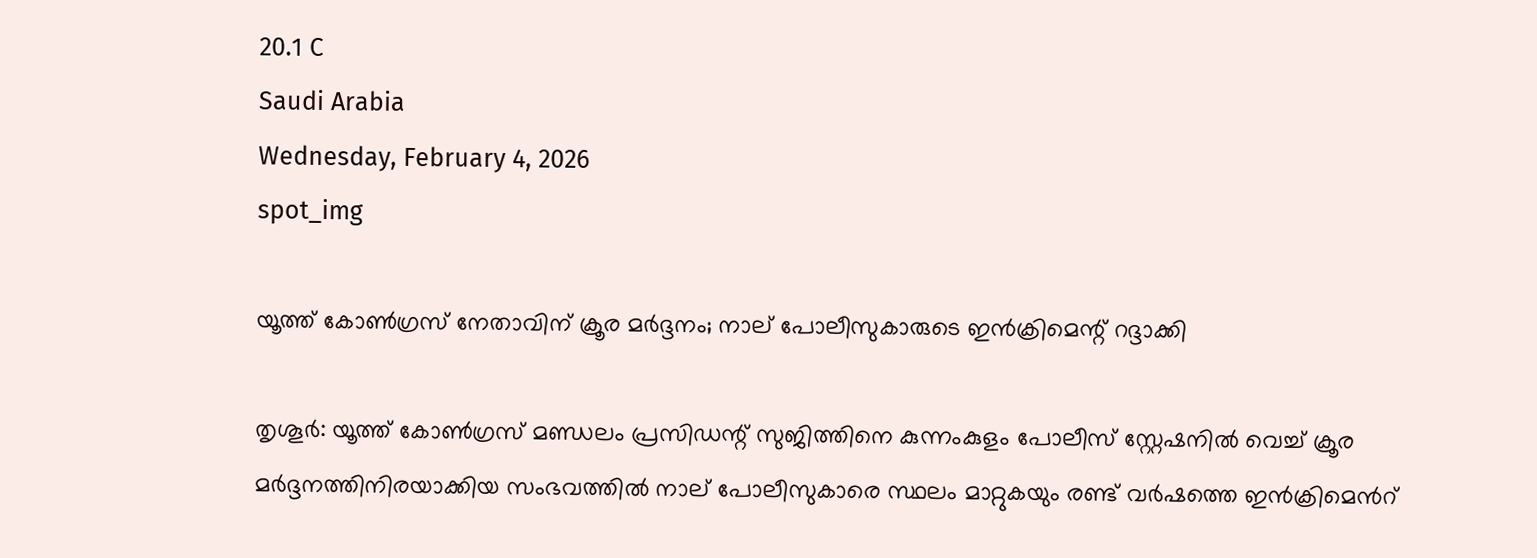20.1 C
Saudi Arabia
Wednesday, February 4, 2026
spot_img

യൂത്ത് കോൺഗ്രസ് നേതാവിന് ക്രൂര മർദ്ദനം; നാല് പോലീസുകാരുടെ ഇൻക്രിമെന്റ് റദ്ദാക്കി

തൃശൂർ: യൂത്ത് കോൺഗ്രസ് മണ്ഡലം പ്രസിഡന്റ് സുജിത്തിനെ കുന്നംകുളം പോലീസ് സ്റ്റേഷനിൽ വെച്ച് ക്രൂര മർദ്ദനത്തിനിരയാക്കിയ സംഭവത്തിൽ നാല് പോലീസുകാരെ സ്ഥലം മാറ്റുകയും രണ്ട് വർഷത്തെ ഇൻക്രിമെൻറ്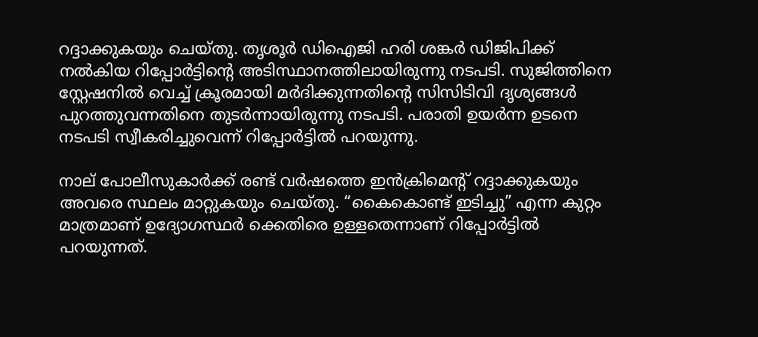റദ്ദാക്കുകയും ചെയ്‌തു. തൃശൂർ ഡിഐജി ഹരി ശങ്കർ ഡിജിപിക്ക് നൽകിയ റിപ്പോർട്ടിന്റെ അടിസ്ഥാനത്തിലായിരുന്നു നടപടി. സുജിത്തിനെ സ്റ്റേഷനിൽ വെച്ച് ക്രൂരമായി മർദിക്കുന്നതിന്റെ സിസിടിവി ദൃശ്യങ്ങൾ പുറത്തുവന്നതിനെ തുടർന്നായിരുന്നു നടപടി. പരാതി ഉയർന്ന ഉടനെ നടപടി സ്വീകരിച്ചുവെന്ന് റിപ്പോർട്ടിൽ പറയുന്നു.

നാല് പോലീസുകാർക്ക് രണ്ട് വർഷത്തെ ഇൻക്രിമെന്റ് റദ്ദാക്കുകയും അവരെ സ്ഥലം മാറ്റുകയും ചെയ്‌തു. “കൈകൊണ്ട് ഇടിച്ചു” എന്ന കുറ്റം മാത്രമാണ് ഉദ്യോഗസ്ഥർ ക്കെതിരെ ഉള്ളതെന്നാണ് റിപ്പോർട്ടിൽ പറയുന്നത്.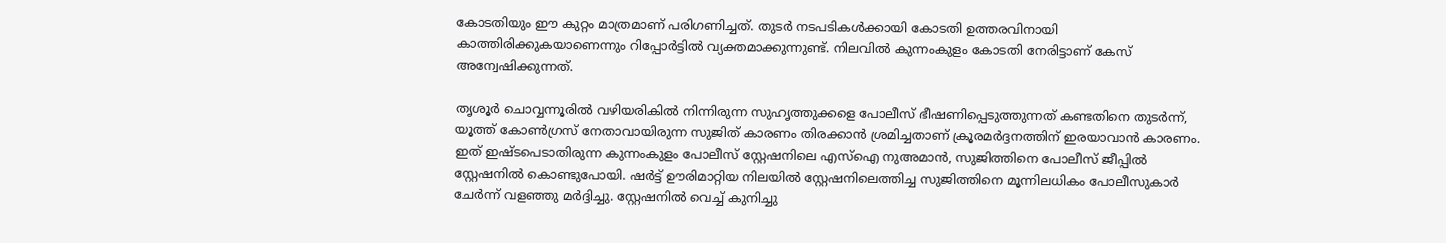കോടതിയും ഈ കുറ്റം മാത്രമാണ് പരിഗണിച്ചത്. തുടർ നടപടികൾക്കായി കോടതി ഉത്തരവിനായി കാത്തിരിക്കുകയാണെന്നും റിപ്പോർട്ടിൽ വ്യക്തമാക്കുന്നുണ്ട്. നിലവിൽ കുന്നംകുളം കോടതി നേരിട്ടാണ് കേസ് അന്വേഷിക്കുന്നത്.

തൃശൂർ ചൊവ്വന്നൂരിൽ വഴിയരികിൽ നിന്നിരുന്ന സുഹൃത്തുക്കളെ പോലീസ് ഭീഷണിപ്പെടുത്തുന്നത് കണ്ടതിനെ തുടർന്ന്, യൂത്ത് കോൺഗ്രസ് നേതാവായിരുന്ന സുജിത് കാരണം തിരക്കാൻ ശ്രമിച്ചതാണ് ക്രൂരമർദ്ദനത്തിന് ഇരയാവാൻ കാരണം. ഇത് ഇഷ്ടപെടാതിരുന്ന കുന്നംകുളം പോലീസ് സ്റ്റേഷനിലെ എസ്‌ഐ നുഅമാൻ, സുജിത്തിനെ പോലീസ് ജീപ്പിൽ സ്റ്റേഷനിൽ കൊണ്ടുപോയി. ഷർട്ട് ഊരിമാറ്റിയ നിലയിൽ സ്റ്റേഷനിലെത്തിച്ച സുജിത്തിനെ മൂന്നിലധികം പോലീസുകാർ ചേർന്ന് വളഞ്ഞു മർദ്ദിച്ചു. സ്റ്റേഷനിൽ വെച്ച് കുനിച്ചു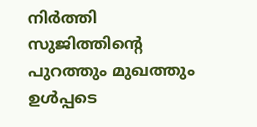നിർത്തി സുജിത്തിന്റെ പുറത്തും മുഖത്തും ഉൾപ്പടെ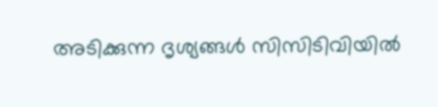അടിക്കുന്ന ദൃശ്യങ്ങൾ സിസിടിവിയിൽ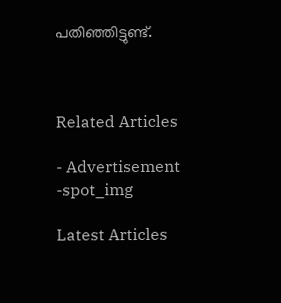പതിഞ്ഞിട്ടുണ്ട്.



Related Articles

- Advertisement -spot_img

Latest Articles